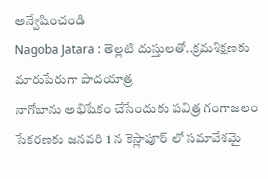అన్వేషించండి
Nagoba Jatara : తెల్లటి దుస్తులతో..క్రమశిక్షణకు మారుపేరుగా పాదయాత్ర
నాగోబాను అభిషేకం చేసేందుకు పవిత్ర గంగాజలం సేకరణకు జనవరి 1 న కెస్లాపూర్ లో సమావేశమై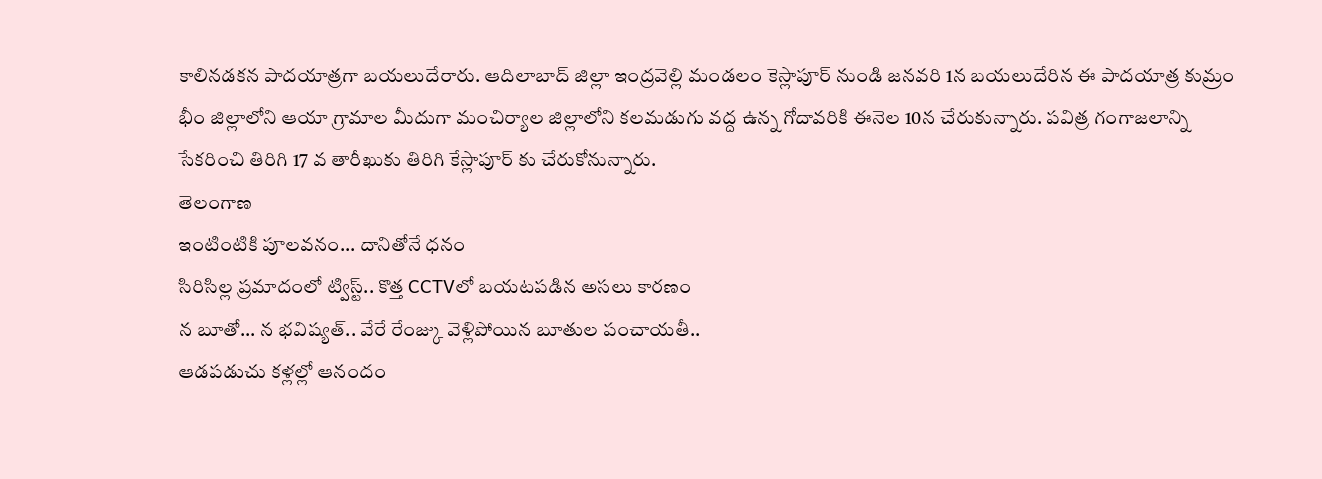కాలినడకన పాదయాత్రగా బయలుదేరారు. ఆదిలాబాద్ జిల్లా ఇంద్రవెల్లి మండలం కెస్లాపూర్ నుండి జనవరి 1న బయలుదేరిన ఈ పాదయాత్ర కుమ్రం భీం జిల్లాలోని ఆయా గ్రామాల మీదుగా మంచిర్యాల జిల్లాలోని కలమడుగు వద్ద ఉన్న గోదావరికి ఈనెల 10న చేరుకున్నారు. పవిత్ర గంగాజలాన్ని సేకరించి తిరిగి 17 వ తారీఖుకు తిరిగి కేస్లాపూర్ కు చేరుకోనున్నారు.
తెలంగాణ
ఇంటింటికి పూలవనం... దానితోనే ధనం
సిరిసిల్ల ప్రమాదంలో ట్విస్ట్.. కొత్త CCTVలో బయటపడిన అసలు కారణం
న బూతో... న భవిష్యత్.. వేరే రేంజ్కు వెళ్లిపోయిన బూతుల పంచాయతీ..
ఆడపడుచు కళ్లల్లో ఆనందం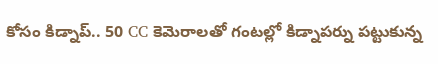కోసం కిడ్నాప్.. 50 CC కెమెరాలతో గంటల్లో కిడ్నాపర్ను పట్టుకున్న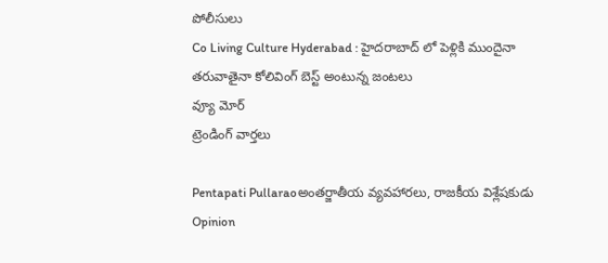పోలీసులు
Co Living Culture Hyderabad : హైదరాబాద్ లో పెళ్లికి ముందైనా తరువాతైనా కోలివింగ్ బెస్ట్ అంటున్న జంటలు
వ్యూ మోర్
ట్రెండింగ్ వార్తలు

Pentapati Pullaraoఅంతర్జాతీయ వ్యవహారలు, రాజకీయ విశ్లేషకుడు
Opinion